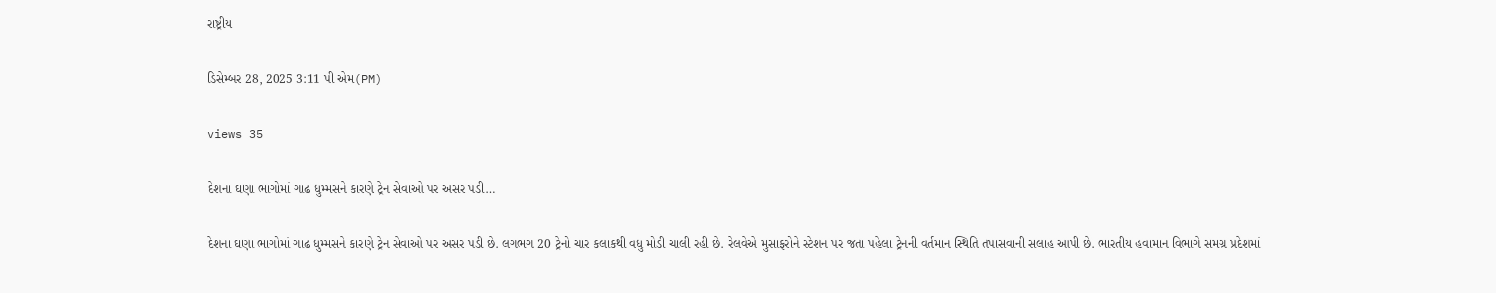રાષ્ટ્રીય

ડિસેમ્બર 28, 2025 3:11 પી એમ(PM)

views 35

દેશના ઘણા ભાગોમાં ગાઢ ધુમ્મસને કારણે ટ્રેન સેવાઓ પર અસર પડી…

દેશના ઘણા ભાગોમાં ગાઢ ધુમ્મસને કારણે ટ્રેન સેવાઓ પર અસર પડી છે. લગભગ 20 ટ્રેનો ચાર કલાકથી વધુ મોડી ચાલી રહી છે. રેલવેએ મુસાફરોને સ્ટેશન પર જતા પહેલા ટ્રેનની વર્તમાન સ્થિતિ તપાસવાની સલાહ આપી છે. ભારતીય હવામાન વિભાગે સમગ્ર પ્રદેશમાં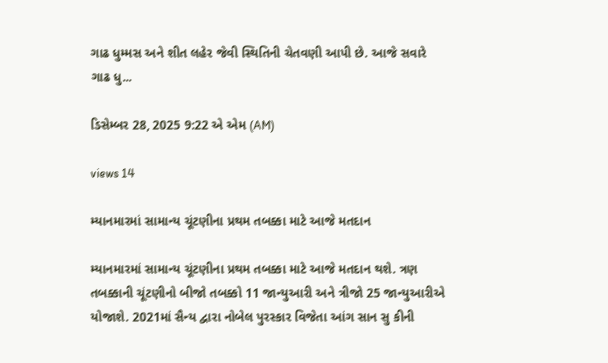ગાઢ ધુમ્મસ અને શીત લહેર જેવી સ્થિતિની ચેતવણી આપી છે. આજે સવારે ગાઢ ધુ...

ડિસેમ્બર 28, 2025 9:22 એ એમ (AM)

views 14

મ્યાનમારમાં સામાન્ય ચૂંટણીના પ્રથમ તબક્કા માટે આજે મતદાન

મ્યાનમારમાં સામાન્ય ચૂંટણીના પ્રથમ તબક્કા માટે આજે મતદાન થશે. ત્રણ તબક્કાની ચૂંટણીનો બીજો તબક્કો 11 જાન્યુઆરી અને ત્રીજો 25 જાન્યુઆરીએ યોજાશે. 2021માં સૈન્ય દ્વારા નોબેલ પુરસ્કાર વિજેતા આંગ સાન સુ કીની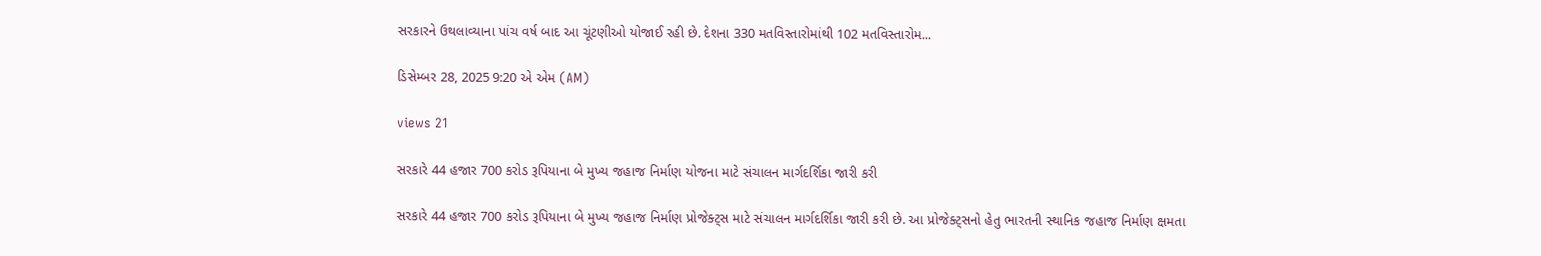સરકારને ઉથલાવ્યાના પાંચ વર્ષ બાદ આ ચૂંટણીઓ યોજાઈ રહી છે. દેશના 330 મતવિસ્તારોમાંથી 102 મતવિસ્તારોમ...

ડિસેમ્બર 28, 2025 9:20 એ એમ (AM)

views 21

સરકારે 44 હજાર 700 કરોડ રૂપિયાના બે મુખ્ય જહાજ નિર્માણ યોજના માટે સંચાલન માર્ગદર્શિકા જારી કરી

સરકારે 44 હજાર 700 કરોડ રૂપિયાના બે મુખ્ય જહાજ નિર્માણ પ્રોજેક્ટ્સ માટે સંચાલન માર્ગદર્શિકા જારી કરી છે. આ પ્રોજેક્ટ્સનો હેતુ ભારતની સ્થાનિક જહાજ નિર્માણ ક્ષમતા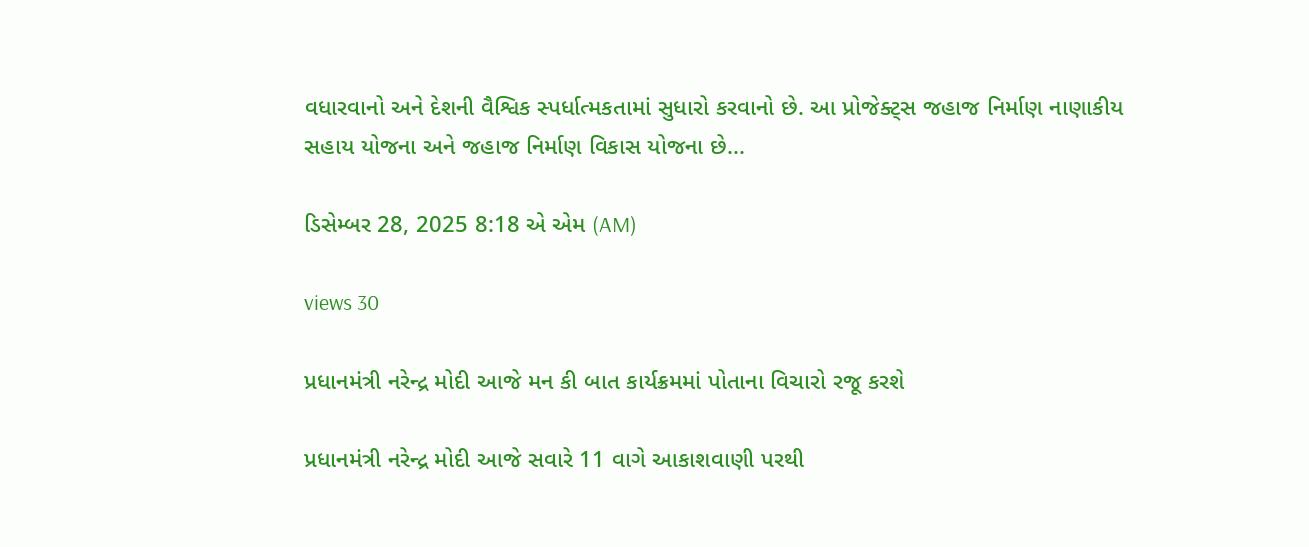વધારવાનો અને દેશની વૈશ્વિક સ્પર્ધાત્મકતામાં સુધારો કરવાનો છે. આ પ્રોજેક્ટ્સ જહાજ નિર્માણ નાણાકીય સહાય યોજના અને જહાજ નિર્માણ વિકાસ યોજના છે...

ડિસેમ્બર 28, 2025 8:18 એ એમ (AM)

views 30

પ્રધાનમંત્રી નરેન્દ્ર મોદી આજે મન કી બાત કાર્યક્રમમાં પોતાના વિચારો રજૂ કરશે

પ્રધાનમંત્રી નરેન્દ્ર મોદી આજે સવારે 11 વાગે આકાશવાણી પરથી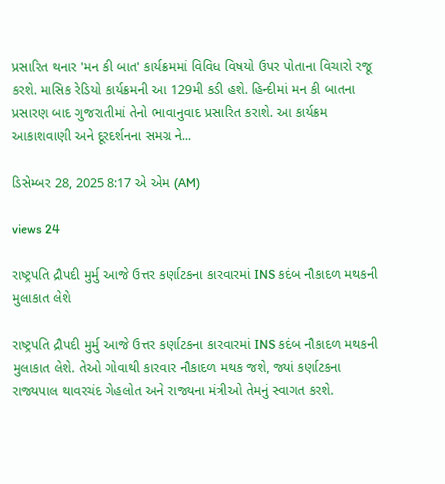પ્રસારિત થનાર 'મન કી બાત' કાર્યક્રમમાં વિવિધ વિષયો ઉપર પોતાના વિચારો રજૂ કરશે. માસિક રેડિયો કાર્યક્રમની આ 129મી કડી હશે. હિન્દીમાં મન કી બાતના પ્રસારણ બાદ ગુજરાતીમાં તેનો ભાવાનુવાદ પ્રસારિત કરાશે. આ કાર્યક્રમ આકાશવાણી અને દૂરદર્શનના સમગ્ર ને...

ડિસેમ્બર 28, 2025 8:17 એ એમ (AM)

views 24

રાષ્ટ્રપતિ દ્રૌપદી મુર્મુ આજે ઉત્તર કર્ણાટકના કારવારમાં INS કદંબ નૌકાદળ મથકની મુલાકાત લેશે

રાષ્ટ્રપતિ દ્રૌપદી મુર્મુ આજે ઉત્તર કર્ણાટકના કારવારમાં INS કદંબ નૌકાદળ મથકની મુલાકાત લેશે. તેઓ ગોવાથી કારવાર નૌકાદળ મથક જશે, જ્યાં કર્ણાટકના રાજ્યપાલ થાવરચંદ ગેહલોત અને રાજ્યના મંત્રીઓ તેમનું સ્વાગત કરશે.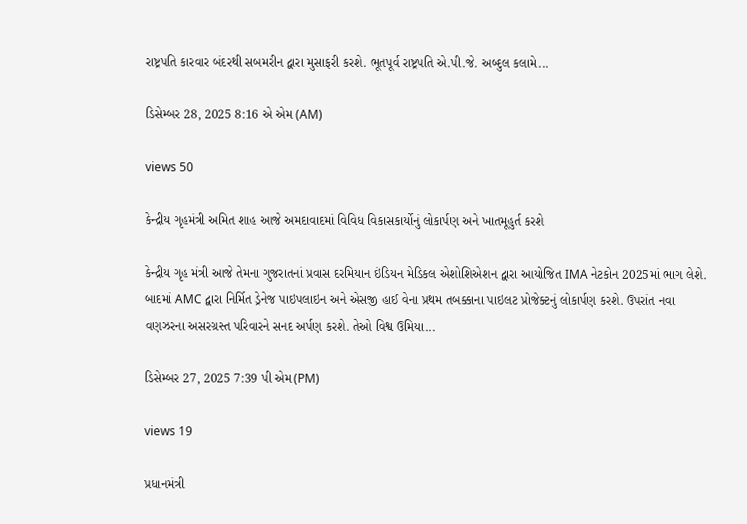રાષ્ટ્રપતિ કારવાર બંદરથી સબમરીન દ્વારા મુસાફરી કરશે. ભૂતપૂર્વ રાષ્ટ્રપતિ એ.પી.જે. અબ્દુલ કલામે...

ડિસેમ્બર 28, 2025 8:16 એ એમ (AM)

views 50

કેન્દ્રીય ગૃહમંત્રી અમિત શાહ આજે અમદાવાદમાં વિવિધ વિકાસકાર્યોનું લોકાર્પણ અને ખાતમૂહુર્ત કરશે

કેન્દ્રીય ગૃહ મંત્રી આજે તેમના ગુજરાતનાં પ્રવાસ દરમિયાન ઇંડિયન મેડિકલ એશોશિએશન દ્વારા આયોજિત IMA નેટકોન 2025માં ભાગ લેશે. બાદમાં AMC દ્વારા નિર્મિત ડ્રેનેજ પાઇપલાઇન અને એસજી હાઈ વેના પ્રથમ તબક્કાના પાઇલટ પ્રોજેક્ટનું લોકાર્પણ કરશે. ઉપરાંત નવા વણઝરના અસરગ્રસ્ત પરિવારને સનદ અર્પણ કરશે. તેઓ વિશ્વ ઉમિયા...

ડિસેમ્બર 27, 2025 7:39 પી એમ(PM)

views 19

પ્રધાનમંત્રી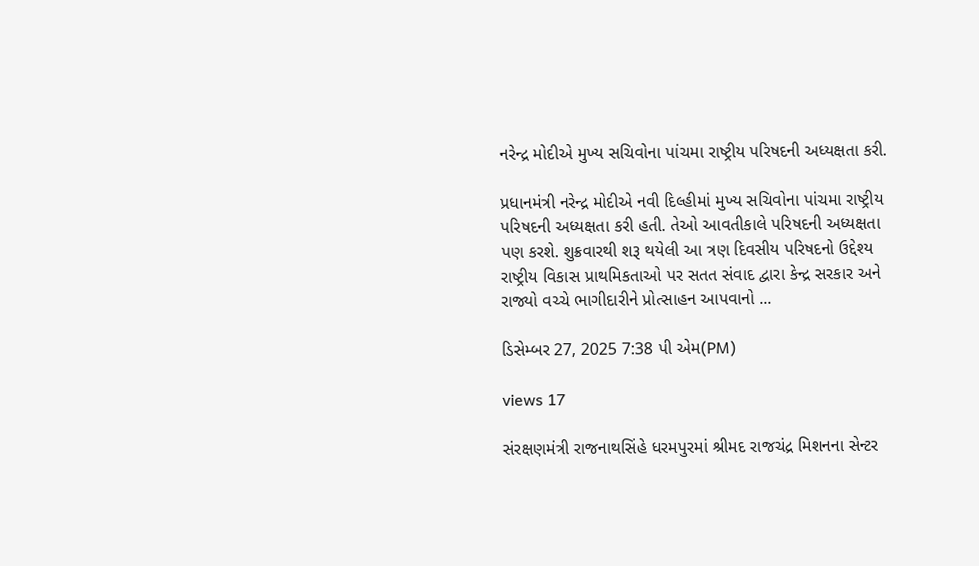નરેન્દ્ર મોદીએ મુખ્ય સચિવોના પાંચમા રાષ્ટ્રીય પરિષદની અધ્યક્ષતા કરી.

પ્રધાનમંત્રી નરેન્દ્ર મોદીએ નવી દિલ્હીમાં મુખ્ય સચિવોના પાંચમા રાષ્ટ્રીય પરિષદની અધ્યક્ષતા કરી હતી. તેઓ આવતીકાલે પરિષદની અધ્યક્ષતા પણ કરશે. શુક્રવારથી શરૂ થયેલી આ ત્રણ દિવસીય પરિષદનો ઉદ્દેશ્ય રાષ્ટ્રીય વિકાસ પ્રાથમિકતાઓ પર સતત સંવાદ દ્વારા કેન્દ્ર સરકાર અને રાજ્યો વચ્ચે ભાગીદારીને પ્રોત્સાહન આપવાનો ...

ડિસેમ્બર 27, 2025 7:38 પી એમ(PM)

views 17

સંરક્ષણમંત્રી રાજનાથસિંહે ધરમપુરમાં શ્રીમદ રાજચંદ્ર મિશનના સેન્ટર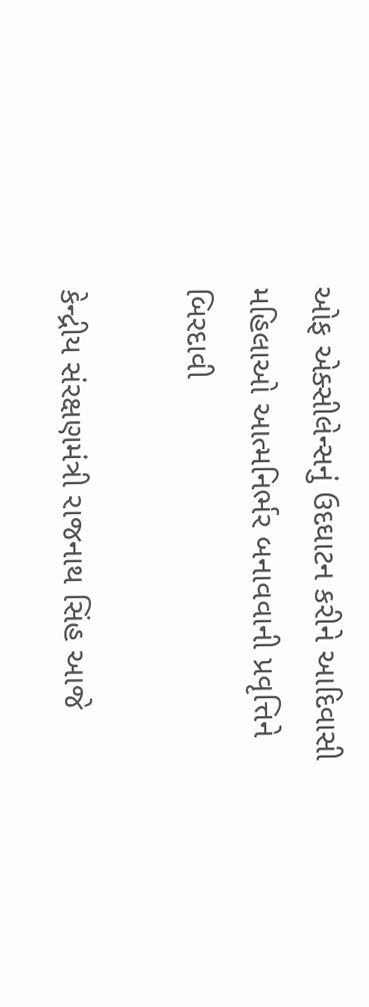ઓફ એક્સીલેન્સનું ઉદઘાટન કરીને આદિવાસી મહિલાઓ આત્મનિર્ભર બનાવવાની પ્રવૃત્તિને બિરદાવી

કેન્દ્રીય સંરક્ષણમંત્રી રાજનાથ સિંહ આજે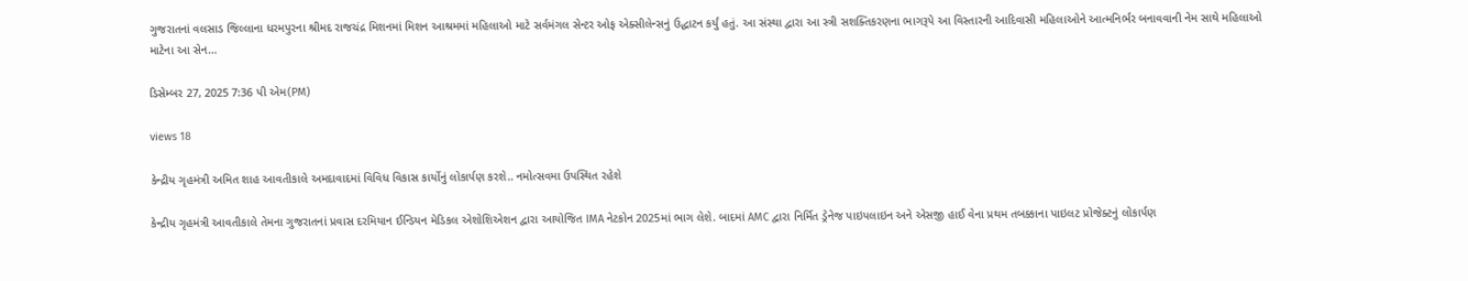ગુજરાતનાં વલસાડ જિલ્લાના ધરમપુરના શ્રીમદ રાજચંદ્ર મિશનમાં મિશન આશ્રમમાં મહિલાઓ માટે સર્વમંગલ સેન્ટર ઓફ એક્સીલેન્સનું ઉદ્ધાટન કર્યું હતું. આ સંસ્થા દ્વારા આ સ્ત્રી સશક્તિકરણના ભાગરૂપે આ વિસ્તારની આદિવાસી મહિલાઓને આત્મનિર્ભર બનાવવાની નેમ સાથે મહિલાઓ માટેના આ સેન...

ડિસેમ્બર 27, 2025 7:36 પી એમ(PM)

views 18

કેન્દ્રીય ગૃહમંત્રી અમિત શાહ આવતીકાલે અમદાવાદમાં વિવિધ વિકાસ કાર્યોનું લોકાર્પણ કરશે.. નમોત્સવમા ઉપસ્થિત રહેશે

કેન્દ્રીય ગૃહમંત્રી આવતીકાલે તેમના ગુજરાતનાં પ્રવાસ દરમિયાન ઈન્ડિયન મેડિકલ એશોશિએશન દ્વારા આયોજિત IMA નેટકોન 2025માં ભાગ લેશે. બાદમાં AMC દ્વારા નિર્મિત ડ્રેનેજ પાઇપલાઇન અને એસજી હાઈ વેના પ્રથમ તબક્કાના પાઇલટ પ્રોજેક્ટનું લોકાર્પણ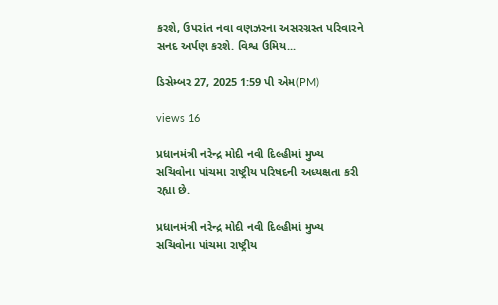કરશે, ઉપરાંત નવા વણઝરના અસરગ્રસ્ત પરિવારને સનદ અર્પણ કરશે. વિશ્વ ઉમિય...

ડિસેમ્બર 27, 2025 1:59 પી એમ(PM)

views 16

પ્રધાનમંત્રી નરેન્દ્ર મોદી નવી દિલ્હીમાં મુખ્ય સચિવોના પાંચમા રાષ્ટ્રીય પરિષદની અધ્યક્ષતા કરી રહ્યા છે.

પ્રધાનમંત્રી નરેન્દ્ર મોદી નવી દિલ્હીમાં મુખ્ય સચિવોના પાંચમા રાષ્ટ્રીય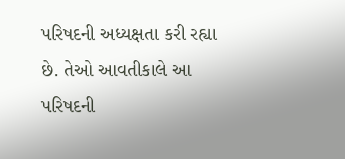પરિષદની અધ્યક્ષતા કરી રહ્યા છે. તેઓ આવતીકાલે આ પરિષદની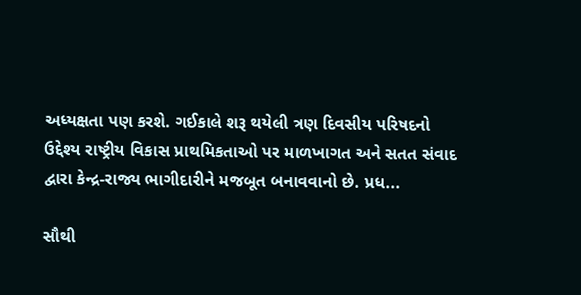અધ્યક્ષતા પણ કરશે. ગઈકાલે શરૂ થયેલી ત્રણ દિવસીય પરિષદનો ઉદ્દેશ્ય રાષ્ટ્રીય વિકાસ પ્રાથમિકતાઓ પર માળખાગત અને સતત સંવાદ દ્વારા કેન્દ્ર-રાજ્ય ભાગીદારીને મજબૂત બનાવવાનો છે. પ્રધ...

સૌથી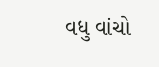વધુ વાંચો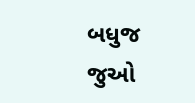બધુજ જુઓ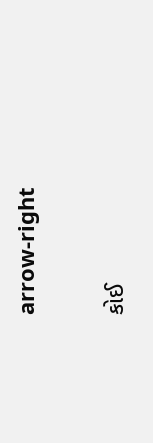arrow-right

કોઈ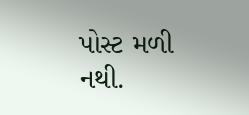પોસ્ટ મળી નથી.